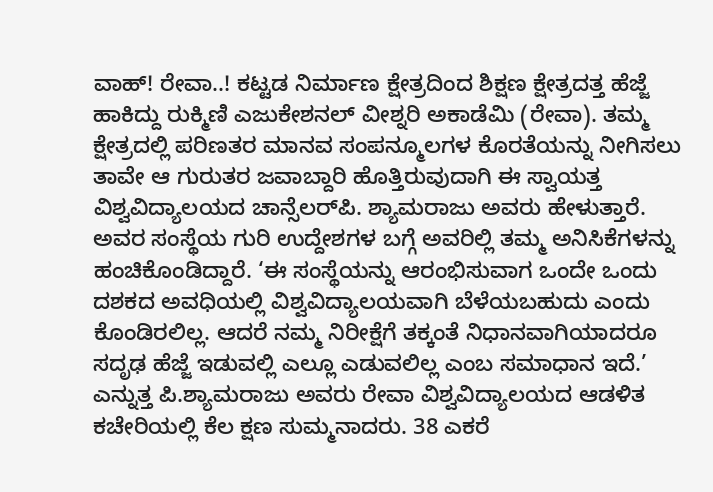ವಾಹ್! ರೇವಾ..! ಕಟ್ಟಡ ನಿರ್ಮಾಣ ಕ್ಷೇತ್ರದಿಂದ ಶಿಕ್ಷಣ ಕ್ಷೇತ್ರದತ್ತ ಹೆಜ್ಜೆ ಹಾಕಿದ್ದು ರುಕ್ಮಿಣಿ ಎಜುಕೇಶನಲ್‌ ವೀಶ್ನರಿ ಅಕಾಡೆಮಿ (ರೇವಾ). ತಮ್ಮ ಕ್ಷೇತ್ರದಲ್ಲಿ ಪರಿಣತರ ಮಾನವ ಸಂಪನ್ಮೂಲಗಳ ಕೊರತೆಯನ್ನು ನೀಗಿಸಲು ತಾವೇ ಆ ಗುರುತರ ಜವಾಬ್ದಾರಿ ಹೊತ್ತಿರುವುದಾಗಿ ಈ ಸ್ವಾಯತ್ತ ವಿಶ್ವವಿದ್ಯಾಲಯದ ಚಾನ್ಸೆಲರ್‌ಪಿ. ಶ್ಯಾಮರಾಜು ಅವರು ಹೇಳುತ್ತಾರೆ. ಅವರ ಸಂಸ್ಥೆಯ ಗುರಿ ಉದ್ದೇಶಗಳ ಬಗ್ಗೆ ಅವರಿಲ್ಲಿ ತಮ್ಮ ಅನಿಸಿಕೆಗಳನ್ನು ಹಂಚಿಕೊಂಡಿದ್ದಾರೆ. ‘ಈ ಸಂಸ್ಥೆಯನ್ನು ಆರಂಭಿಸುವಾಗ ಒಂದೇ ಒಂದು ದಶಕದ ಅವಧಿಯಲ್ಲಿ ವಿಶ್ವವಿದ್ಯಾಲಯವಾಗಿ ಬೆಳೆಯಬಹುದು ಎಂದು ಕೊಂಡಿರಲಿಲ್ಲ. ಆದರೆ ನಮ್ಮ ನಿರೀಕ್ಷೆಗೆ ತಕ್ಕಂತೆ ನಿಧಾನವಾಗಿಯಾದರೂ ಸದೃಢ ಹೆಜ್ಜೆ ಇಡುವಲ್ಲಿ ಎಲ್ಲೂ ಎಡುವಲಿಲ್ಲ ಎಂಬ ಸಮಾಧಾನ ಇದೆ.’ ಎನ್ನುತ್ತ ಪಿ.ಶ್ಯಾಮರಾಜು ಅವರು ರೇವಾ ವಿಶ್ವವಿದ್ಯಾಲಯದ ಆಡಳಿತ ಕಚೇರಿಯಲ್ಲಿ ಕೆಲ ಕ್ಷಣ ಸುಮ್ಮನಾದರು. 38 ಎಕರೆ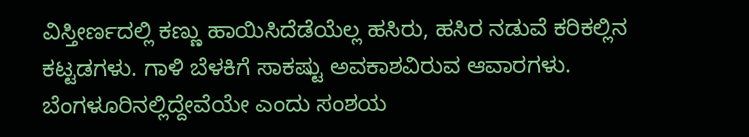ವಿಸ್ತೀರ್ಣದಲ್ಲಿ ಕಣ್ಣು ಹಾಯಿಸಿದೆಡೆಯೆಲ್ಲ ಹಸಿರು, ಹಸಿರ ನಡುವೆ ಕರಿಕಲ್ಲಿನ ಕಟ್ಟಡಗಳು. ಗಾಳಿ ಬೆಳಕಿಗೆ ಸಾಕಷ್ಟು ಅವಕಾಶವಿರುವ ಆವಾರಗಳು. ಬೆಂಗಳೂರಿನಲ್ಲಿದ್ದೇವೆಯೇ ಎಂದು ಸಂಶಯ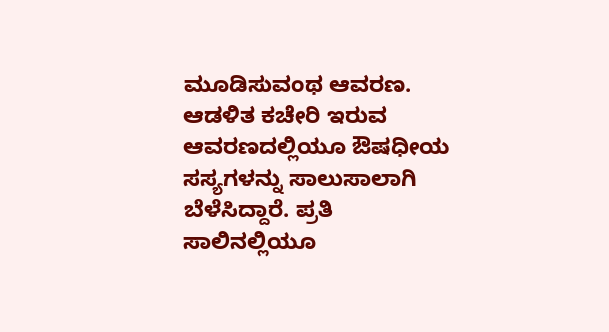ಮೂಡಿಸುವಂಥ ಆವರಣ. ಆಡಳಿತ ಕಚೇರಿ ಇರುವ ಆವರಣದಲ್ಲಿಯೂ ಔಷಧೀಯ ಸಸ್ಯಗಳನ್ನು ಸಾಲುಸಾಲಾಗಿ ಬೆಳೆಸಿದ್ದಾರೆ. ಪ್ರತಿ ಸಾಲಿನಲ್ಲಿಯೂ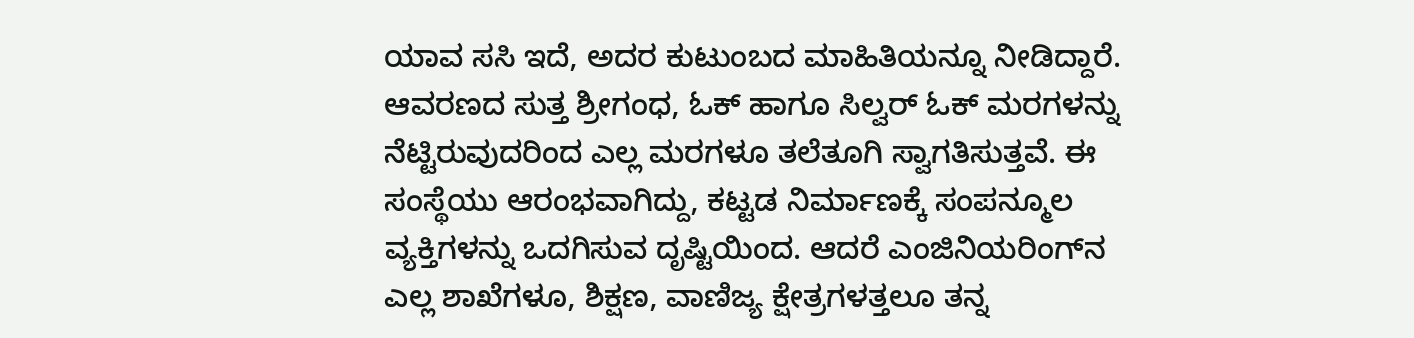ಯಾವ ಸಸಿ ಇದೆ, ಅದರ ಕುಟುಂಬದ ಮಾಹಿತಿಯನ್ನೂ ನೀಡಿದ್ದಾರೆ. ಆವರಣದ ಸುತ್ತ ಶ್ರೀಗಂಧ, ಓಕ್‌ ಹಾಗೂ ಸಿಲ್ವರ್‌ ಓಕ್‌ ಮರಗಳನ್ನು ನೆಟ್ಟಿರುವುದರಿಂದ ಎಲ್ಲ ಮರಗಳೂ ತಲೆತೂಗಿ ಸ್ವಾಗತಿಸುತ್ತವೆ. ಈ ಸಂಸ್ಥೆಯು ಆರಂಭವಾಗಿದ್ದು, ಕಟ್ಟಡ ನಿರ್ಮಾಣಕ್ಕೆ ಸಂಪನ್ಮೂಲ ವ್ಯಕ್ತಿಗಳನ್ನು ಒದಗಿಸುವ ದೃಷ್ಟಿಯಿಂದ. ಆದರೆ ಎಂಜಿನಿಯರಿಂಗ್‌ನ ಎಲ್ಲ ಶಾಖೆಗಳೂ, ಶಿಕ್ಷಣ, ವಾಣಿಜ್ಯ ಕ್ಷೇತ್ರಗಳತ್ತಲೂ ತನ್ನ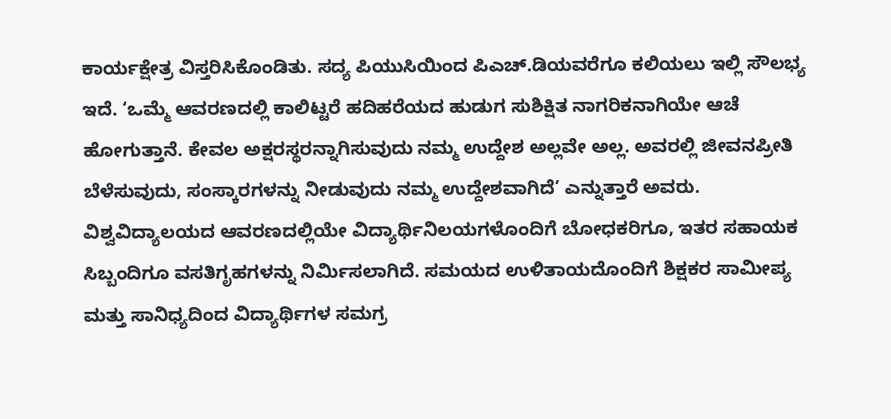ಕಾರ್ಯಕ್ಷೇತ್ರ ವಿಸ್ತರಿಸಿಕೊಂಡಿತು. ಸದ್ಯ ಪಿಯುಸಿಯಿಂದ ಪಿಎಚ್‌.ಡಿಯವರೆಗೂ ಕಲಿಯಲು ಇಲ್ಲಿ ಸೌಲಭ್ಯ ಇದೆ. ‘ಒಮ್ಮೆ ಆವರಣದಲ್ಲಿ ಕಾಲಿಟ್ಟರೆ ಹದಿಹರೆಯದ ಹುಡುಗ ಸುಶಿಕ್ಷಿತ ನಾಗರಿಕನಾಗಿಯೇ ಆಚೆ ಹೋಗುತ್ತಾನೆ. ಕೇವಲ ಅಕ್ಷರಸ್ಥರನ್ನಾಗಿಸುವುದು ನಮ್ಮ ಉದ್ದೇಶ ಅಲ್ಲವೇ ಅಲ್ಲ. ಅವರಲ್ಲಿ ಜೀವನಪ್ರೀತಿ ಬೆಳೆಸುವುದು, ಸಂಸ್ಕಾರಗಳನ್ನು ನೀಡುವುದು ನಮ್ಮ ಉದ್ದೇಶವಾಗಿದೆ’ ಎನ್ನುತ್ತಾರೆ ಅವರು. ವಿಶ್ವವಿದ್ಯಾಲಯದ ಆವರಣದಲ್ಲಿಯೇ ವಿದ್ಯಾರ್ಥಿನಿಲಯಗಳೊಂದಿಗೆ ಬೋಧಕರಿಗೂ, ಇತರ ಸಹಾಯಕ ಸಿಬ್ಬಂದಿಗೂ ವಸತಿಗೃಹಗಳನ್ನು ನಿರ್ಮಿಸಲಾಗಿದೆ. ಸಮಯದ ಉಳಿತಾಯದೊಂದಿಗೆ ಶಿಕ್ಷಕರ ಸಾಮೀಪ್ಯ ಮತ್ತು ಸಾನಿಧ್ಯದಿಂದ ವಿದ್ಯಾರ್ಥಿಗಳ ಸಮಗ್ರ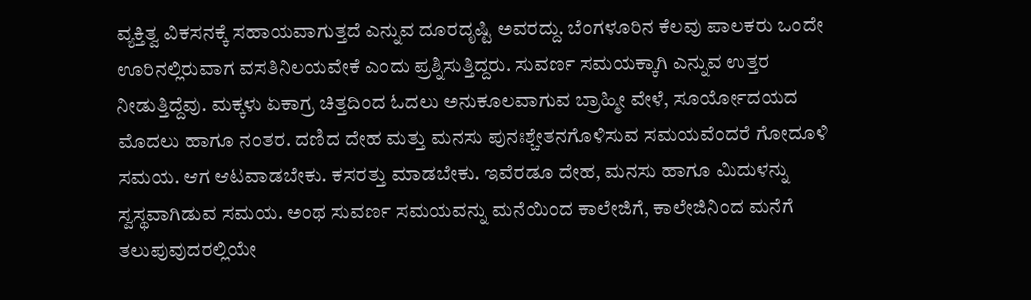ವ್ಯಕ್ತಿತ್ವ ವಿಕಸನಕ್ಕೆ ಸಹಾಯವಾಗುತ್ತದೆ ಎನ್ನುವ ದೂರದೃಷ್ಟಿ ಅವರದ್ದು. ಬೆಂಗಳೂರಿನ ಕೆಲವು ಪಾಲಕರು ಒಂದೇ ಊರಿನಲ್ಲಿರುವಾಗ ವಸತಿನಿಲಯವೇಕೆ ಎಂದು ಪ್ರಶ್ನಿಸುತ್ತಿದ್ದರು. ಸುವರ್ಣ ಸಮಯಕ್ಕಾಗಿ ಎನ್ನುವ ಉತ್ತರ ನೀಡುತ್ತಿದ್ದೆವು. ಮಕ್ಕಳು ಏಕಾಗ್ರ ಚಿತ್ತದಿಂದ ಓದಲು ಅನುಕೂಲವಾಗುವ ಬ್ರಾಹ್ಮೀ ವೇಳೆ, ಸೂರ್ಯೋದಯದ ಮೊದಲು ಹಾಗೂ ನಂತರ. ದಣಿದ ದೇಹ ಮತ್ತು ಮನಸು ಪುನಃಶ್ಚೇತನಗೊಳಿಸುವ ಸಮಯವೆಂದರೆ ಗೋದೂಳಿ ಸಮಯ. ಆಗ ಆಟವಾಡಬೇಕು. ಕಸರತ್ತು ಮಾಡಬೇಕು. ಇವೆರಡೂ ದೇಹ, ಮನಸು ಹಾಗೂ ಮಿದುಳನ್ನು ಸ್ವಸ್ಥವಾಗಿಡುವ ಸಮಯ. ಅಂಥ ಸುವರ್ಣ ಸಮಯವನ್ನು ಮನೆಯಿಂದ ಕಾಲೇಜಿಗೆ, ಕಾಲೇಜಿನಿಂದ ಮನೆಗೆ ತಲುಪುವುದರಲ್ಲಿಯೇ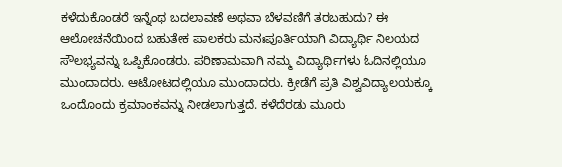ಕಳೆದುಕೊಂಡರೆ ಇನ್ನೆಂಥ ಬದಲಾವಣೆ ಅಥವಾ ಬೆಳವಣಿಗೆ ತರಬಹುದು? ಈ ಆಲೋಚನೆಯಿಂದ ಬಹುತೇಕ ಪಾಲಕರು ಮನಃಪೂರ್ತಿಯಾಗಿ ವಿದ್ಯಾರ್ಥಿ ನಿಲಯದ ಸೌಲಭ್ಯವನ್ನು ಒಪ್ಪಿಕೊಂಡರು. ಪರಿಣಾಮವಾಗಿ ನಮ್ಮ ವಿದ್ಯಾರ್ಥಿಗಳು ಓದಿನಲ್ಲಿಯೂ ಮುಂದಾದರು. ಆಟೋಟದಲ್ಲಿಯೂ ಮುಂದಾದರು. ಕ್ರೀಡೆಗೆ ಪ್ರತಿ ವಿಶ್ವವಿದ್ಯಾಲಯಕ್ಕೂ ಒಂದೊಂದು ಕ್ರಮಾಂಕವನ್ನು ನೀಡಲಾಗುತ್ತದೆ. ಕಳೆದೆರಡು ಮೂರು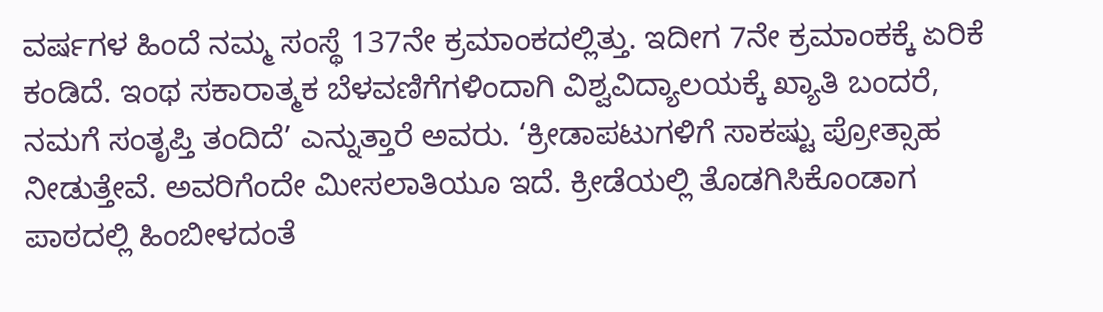ವರ್ಷಗಳ ಹಿಂದೆ ನಮ್ಮ ಸಂಸ್ಥೆ 137ನೇ ಕ್ರಮಾಂಕದಲ್ಲಿತ್ತು. ಇದೀಗ 7ನೇ ಕ್ರಮಾಂಕಕ್ಕೆ ಏರಿಕೆ ಕಂಡಿದೆ. ಇಂಥ ಸಕಾರಾತ್ಮಕ ಬೆಳವಣಿಗೆಗಳಿಂದಾಗಿ ವಿಶ್ವವಿದ್ಯಾಲಯಕ್ಕೆ ಖ್ಯಾತಿ ಬಂದರೆ, ನಮಗೆ ಸಂತೃಪ್ತಿ ತಂದಿದೆ’ ಎನ್ನುತ್ತಾರೆ ಅವರು. ‘ಕ್ರೀಡಾಪಟುಗಳಿಗೆ ಸಾಕಷ್ಟು ಪ್ರೋತ್ಸಾಹ ನೀಡುತ್ತೇವೆ. ಅವರಿಗೆಂದೇ ಮೀಸಲಾತಿಯೂ ಇದೆ. ಕ್ರೀಡೆಯಲ್ಲಿ ತೊಡಗಿಸಿಕೊಂಡಾಗ ಪಾಠದಲ್ಲಿ ಹಿಂಬೀಳದಂತೆ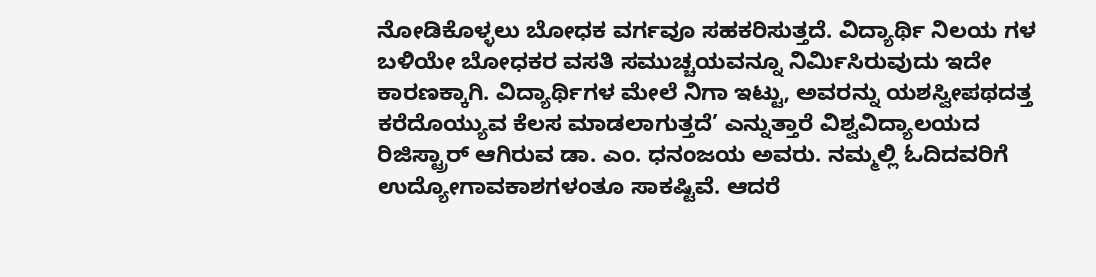ನೋಡಿಕೊಳ್ಳಲು ಬೋಧಕ ವರ್ಗವೂ ಸಹಕರಿಸುತ್ತದೆ. ವಿದ್ಯಾರ್ಥಿ ನಿಲಯ ಗಳ ಬಳಿಯೇ ಬೋಧಕರ ವಸತಿ ಸಮುಚ್ಚಯವನ್ನೂ ನಿರ್ಮಿಸಿರುವುದು ಇದೇ ಕಾರಣಕ್ಕಾಗಿ. ವಿದ್ಯಾರ್ಥಿಗಳ ಮೇಲೆ ನಿಗಾ ಇಟ್ಟು, ಅವರನ್ನು ಯಶಸ್ವೀಪಥದತ್ತ ಕರೆದೊಯ್ಯುವ ಕೆಲಸ ಮಾಡಲಾಗುತ್ತದೆ’ ಎನ್ನುತ್ತಾರೆ ವಿಶ್ವವಿದ್ಯಾಲಯದ ರಿಜಿಸ್ಟ್ರಾರ್‌ ಆಗಿರುವ ಡಾ. ಎಂ. ಧನಂಜಯ ಅವರು. ನಮ್ಮಲ್ಲಿ ಓದಿದವರಿಗೆ ಉದ್ಯೋಗಾವಕಾಶಗಳಂತೂ ಸಾಕಷ್ಟಿವೆ. ಆದರೆ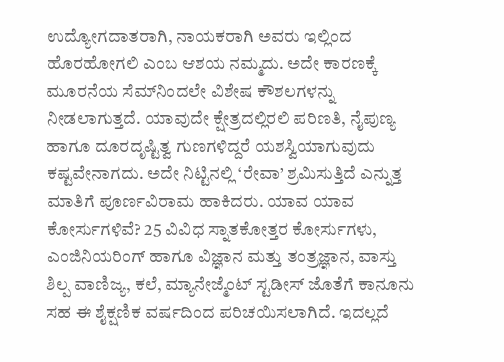ಉದ್ಯೋಗದಾತರಾಗಿ, ನಾಯಕರಾಗಿ ಅವರು ಇಲ್ಲಿಂದ ಹೊರಹೋಗಲಿ ಎಂಬ ಆಶಯ ನಮ್ಮದು. ಅದೇ ಕಾರಣಕ್ಕೆ ಮೂರನೆಯ ಸೆಮ್‌ನಿಂದಲೇ ವಿಶೇಷ ಕೌಶಲಗಳನ್ನು ನೀಡಲಾಗುತ್ತದೆ. ಯಾವುದೇ ಕ್ಷೇತ್ರದಲ್ಲಿರಲಿ ಪರಿಣತಿ, ನೈಪುಣ್ಯ ಹಾಗೂ ದೂರದೃಷ್ಟಿತ್ವ ಗುಣಗಳಿದ್ದರೆ ಯಶಸ್ವಿಯಾಗುವುದು ಕಷ್ಟವೇನಾಗದು. ಅದೇ ನಿಟ್ಟಿನಲ್ಲಿ ‘ರೇವಾ’ ಶ್ರಮಿಸುತ್ತಿದೆ ಎನ್ನುತ್ತ ಮಾತಿಗೆ ಪೂರ್ಣವಿರಾಮ ಹಾಕಿದರು. ಯಾವ ಯಾವ ಕೋರ್ಸುಗಳಿವೆ? 25 ವಿವಿಧ ಸ್ನಾತಕೋತ್ತರ ಕೋರ್ಸುಗಳು, ಎಂಜಿನಿಯರಿಂಗ್‌ ಹಾಗೂ ವಿಜ್ಞಾನ ಮತ್ತು ತಂತ್ರಜ್ಞಾನ, ವಾಸ್ತು ಶಿಲ್ಪ ವಾಣಿಜ್ಯ, ಕಲೆ, ಮ್ಯಾನೇಜ್ಮೆಂಟ್‌ ಸ್ಟಡೀಸ್‌ ಜೊತೆಗೆ ಕಾನೂನು ಸಹ ಈ ಶೈಕ್ಷಣಿಕ ವರ್ಷದಿಂದ ಪರಿಚಯಿಸಲಾಗಿದೆ. ಇದಲ್ಲದೆ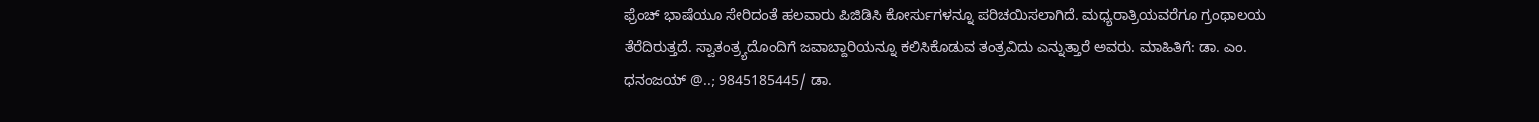ಫ್ರೆಂಚ್‌ ಭಾಷೆಯೂ ಸೇರಿದಂತೆ ಹಲವಾರು ಪಿಜಿಡಿಸಿ ಕೋರ್ಸುಗಳನ್ನೂ ಪರಿಚಯಿಸಲಾಗಿದೆ. ಮಧ್ಯರಾತ್ರಿಯವರೆಗೂ ಗ್ರಂಥಾಲಯ ತೆರೆದಿರುತ್ತದೆ. ಸ್ವಾತಂತ್ರ್ಯದೊಂದಿಗೆ ಜವಾಬ್ದಾರಿಯನ್ನೂ ಕಲಿಸಿಕೊಡುವ ತಂತ್ರವಿದು ಎನ್ನುತ್ತಾರೆ ಅವರು. ಮಾಹಿತಿಗೆ: ಡಾ. ಎಂ. ಧನಂಜಯ್‌ @..; 9845185445/ ಡಾ.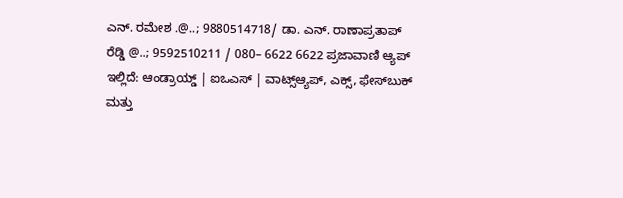ಎನ್. ರಮೇಶ .@..; 9880514718/ ಡಾ. ಎನ್. ರಾಣಾಪ್ರತಾಪ್ ರೆಡ್ಡಿ @..; 9592510211 / 080– 6622 6622 ಪ್ರಜಾವಾಣಿ ಆ್ಯಪ್ ಇಲ್ಲಿದೆ: ಆಂಡ್ರಾಯ್ಡ್ | ಐಒಎಸ್ | ವಾಟ್ಸ್ಆ್ಯಪ್, ಎಕ್ಸ್, ಫೇಸ್‌ಬುಕ್ ಮತ್ತು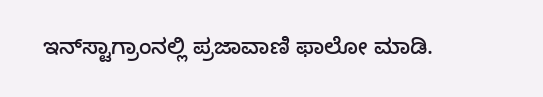ಇನ್‌ಸ್ಟಾಗ್ರಾಂನಲ್ಲಿ ಪ್ರಜಾವಾಣಿ ಫಾಲೋ ಮಾಡಿ.